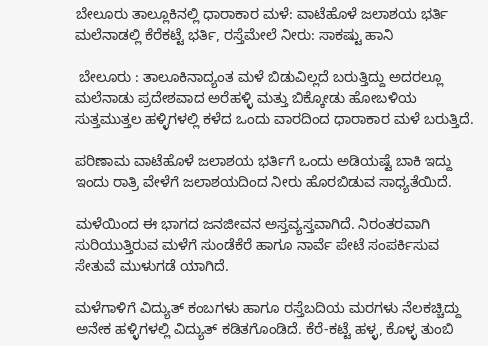ಬೇಲೂರು ತಾಲ್ಲೂಕಿನಲ್ಲಿ ಧಾರಾಕಾರ ಮಳೆ: ವಾಟೆಹೊಳೆ ಜಲಾಶಯ ಭರ್ತಿ ಮಲೆನಾಡಲ್ಲಿ ಕೆರೆಕಟ್ಟೆ ಭರ್ತಿ, ರಸ್ತೆಮೇಲೆ ನೀರು: ಸಾಕಷ್ಟು ಹಾನಿ

 ಬೇಲೂರು : ತಾಲೂಕಿನಾದ್ಯಂತ ಮಳೆ ಬಿಡುವಿಲ್ಲದೆ ಬರುತ್ತಿದ್ದು ಅದರಲ್ಲೂ ಮಲೆನಾಡು ಪ್ರದೇಶವಾದ ಅರೆಹಳ್ಳಿ ಮತ್ತು ಬಿಕ್ಕೋಡು ಹೋಬಳಿಯ ಸುತ್ತಮುತ್ತಲ ಹಳ್ಳಿಗಳಲ್ಲಿ ಕಳೆದ ಒಂದು ವಾರದಿಂದ ಧಾರಾಕಾರ ಮಳೆ ಬರುತ್ತಿದೆ.

ಪರಿಣಾಮ ವಾಟೆಹೊಳೆ ಜಲಾಶಯ ಭರ್ತಿಗೆ ಒಂದು ಅಡಿಯಷ್ಟೆ ಬಾಕಿ ಇದ್ದು ಇಂದು ರಾತ್ರಿ ವೇಳೆಗೆ ಜಲಾಶಯದಿಂದ ನೀರು ಹೊರಬಿಡುವ ಸಾಧ್ಯತೆಯಿದೆ.

ಮಳೆಯಿಂದ ಈ ಭಾಗದ ಜನಜೀವನ ಅಸ್ತವ್ಯಸ್ತವಾಗಿದೆ. ನಿರಂತರವಾಗಿ ಸುರಿಯುತ್ತಿರುವ ಮಳೆಗೆ ಸುಂಡೆಕೆರೆ ಹಾಗೂ ನಾರ್ವೆ ಪೇಟೆ ಸಂಪರ್ಕಿಸುವ ಸೇತುವೆ ಮುಳುಗಡೆ ಯಾಗಿದೆ.

ಮಳೆಗಾಳಿಗೆ ವಿದ್ಯುತ್ ಕಂಬಗಳು ಹಾಗೂ ರಸ್ತೆಬದಿಯ ಮರಗಳು ನೆಲಕಚ್ಚಿದ್ದು ಅನೇಕ ಹಳ್ಳಿಗಳಲ್ಲಿ ವಿದ್ಯುತ್ ಕಡಿತಗೊಂಡಿದೆ. ಕೆರೆ-ಕಟ್ಟೆ ಹಳ್ಳ, ಕೊಳ್ಳ ತುಂಬಿ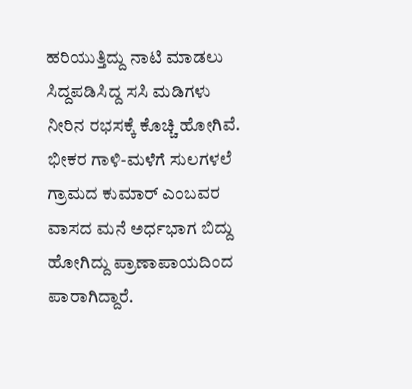ಹರಿಯುತ್ತಿದ್ದು ನಾಟಿ ಮಾಡಲು ಸಿದ್ದಪಡಿಸಿದ್ದ ಸಸಿ ಮಡಿಗಳು ನೀರಿನ ರಭಸಕ್ಕೆ ಕೊಚ್ಚಿ ಹೋಗಿವೆ. ಭೀಕರ ಗಾಳಿ-ಮಳೆಗೆ ಸುಲಗಳಲೆ ಗ್ರಾಮದ ಕುಮಾರ್ ಎಂಬವರ ವಾಸದ ಮನೆ ಅರ್ಧಭಾಗ ಬಿದ್ದು ಹೋಗಿದ್ದು ಪ್ರಾಣಾಪಾಯದಿಂದ ಪಾರಾಗಿದ್ದಾರೆ.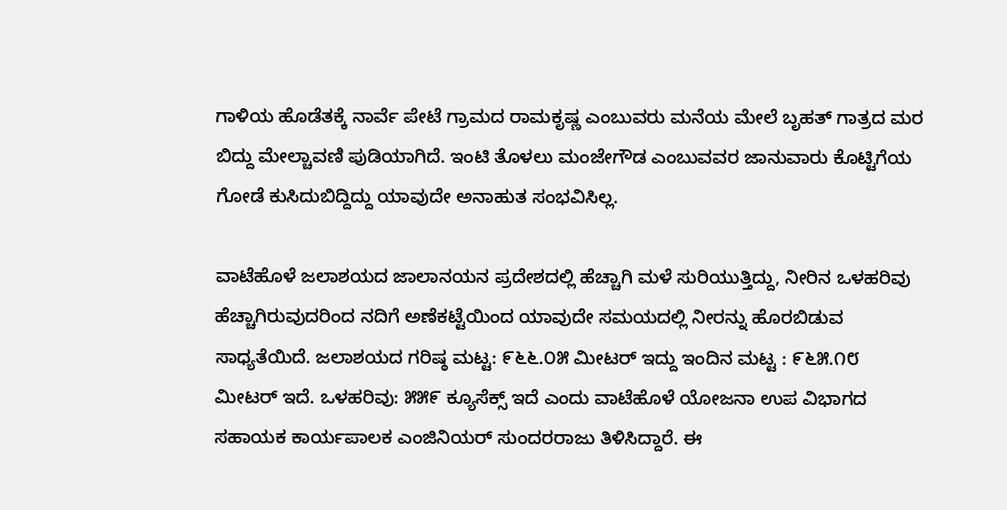ಗಾಳಿಯ ಹೊಡೆತಕ್ಕೆ ನಾರ್ವೆ ಪೇಟೆ ಗ್ರಾಮದ ರಾಮಕೃಷ್ಣ ಎಂಬುವರು ಮನೆಯ ಮೇಲೆ ಬೃಹತ್ ಗಾತ್ರದ ಮರ ಬಿದ್ದು ಮೇಲ್ಚಾವಣಿ ಪುಡಿಯಾಗಿದೆ. ಇಂಟಿ ತೊಳಲು ಮಂಜೇಗೌಡ ಎಂಬುವವರ ಜಾನುವಾರು ಕೊಟ್ಟಿಗೆಯ ಗೋಡೆ ಕುಸಿದುಬಿದ್ದಿದ್ದು ಯಾವುದೇ ಅನಾಹುತ ಸಂಭವಿಸಿಲ್ಲ.

ವಾಟೆಹೊಳೆ ಜಲಾಶಯದ ಜಾಲಾನಯನ ಪ್ರದೇಶದಲ್ಲಿ ಹೆಚ್ಚಾಗಿ ಮಳೆ ಸುರಿಯುತ್ತಿದ್ದು, ನೀರಿನ ಒಳಹರಿವು ಹೆಚ್ಚಾಗಿರುವುದರಿಂದ ನದಿಗೆ ಅಣೆಕಟ್ಟೆಯಿಂದ ಯಾವುದೇ ಸಮಯದಲ್ಲಿ ನೀರನ್ನು ಹೊರಬಿಡುವ ಸಾಧ್ಯತೆಯಿದೆ. ಜಲಾಶಯದ ಗರಿಷ್ಠ ಮಟ್ಟ: ೯೬೬.೦೫ ಮೀಟರ್ ಇದ್ದು ಇಂದಿನ ಮಟ್ಟ : ೯೬೫.೧೮ ಮೀಟರ್ ಇದೆ. ಒಳಹರಿವು: ೫೫೯ ಕ್ಯೂಸೆಕ್ಸ್ ಇದೆ ಎಂದು ವಾಟೆಹೊಳೆ ಯೋಜನಾ ಉಪ ವಿಭಾಗದ ಸಹಾಯಕ ಕಾರ್ಯಪಾಲಕ ಎಂಜಿನಿಯರ್ ಸುಂದರರಾಜು ತಿಳಿಸಿದ್ದಾರೆ. ಈ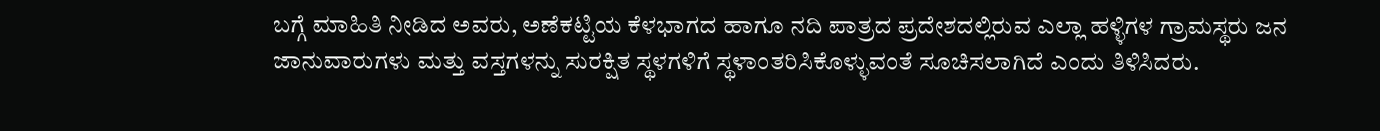ಬಗ್ಗೆ ಮಾಹಿತಿ ನೀಡಿದ ಅವರು, ಅಣೆಕಟ್ಟಿಯ ಕೆಳಭಾಗದ ಹಾಗೂ ನದಿ ಪಾತ್ರದ ಪ್ರದೇಶದಲ್ಲಿರುವ ಎಲ್ಲಾ ಹಳ್ಳಿಗಳ ಗ್ರಾಮಸ್ಥರು ಜನ ಜಾನುವಾರುಗಳು ಮತ್ತು ವಸ್ತಗಳನ್ನು ಸುರಕ್ಷಿತ ಸ್ಥಳಗಳಿಗೆ ಸ್ಥಳಾಂತರಿಸಿಕೊಳ್ಳುವಂತೆ ಸೂಚಿಸಲಾಗಿದೆ ಎಂದು ತಿಳಿಸಿದರು.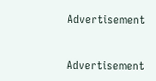Advertisement


Advertisement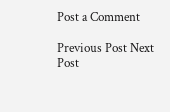Post a Comment

Previous Post Next Post